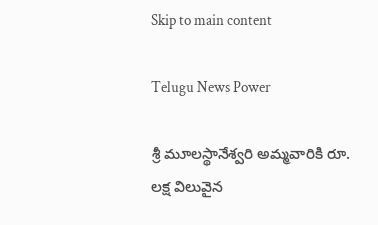Skip to main content

Telugu News Power

శ్రీ మూలస్థానేశ్వరి అమ్మవారికి రూ. లక్ష విలువైన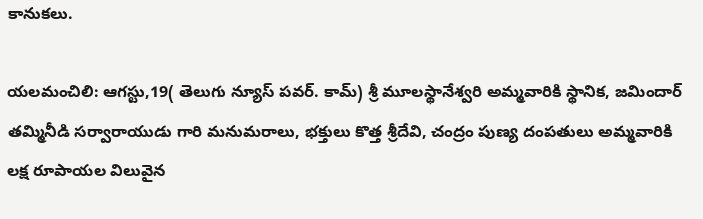కానుకలు.

యలమంచిలి: ఆగస్టు,19( తెలుగు న్యూస్ పవర్. కామ్) శ్రీ మూలస్థానేశ్వరి అమ్మవారికి స్థానిక, జమిందార్ తమ్మినీడి సర్వారాయుడు గారి మనుమరాలు, భక్తులు కొత్త శ్రీదేవి, చంద్రం పుణ్య దంపతులు అమ్మవారికి లక్ష రూపాయల విలువైన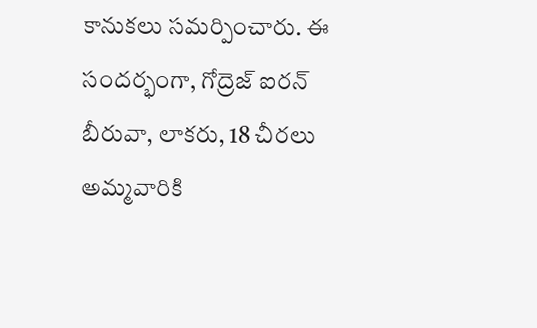కానుకలు సమర్పించారు. ఈ సందర్భంగా, గోద్రెజ్ ఐరన్ బీరువా, లాకరు, 18 చీరలు అమ్మవారికి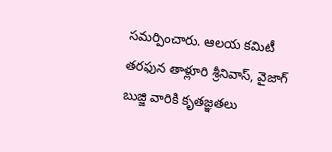సమర్పించారు. ఆలయ కమిటీ తరఫున తాళ్లూరి శ్రీనివాస్, వైజాగ్ బుజ్జి వారికి కృతజ్ఞతలు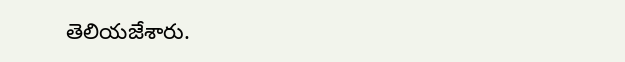తెలియజేశారు.